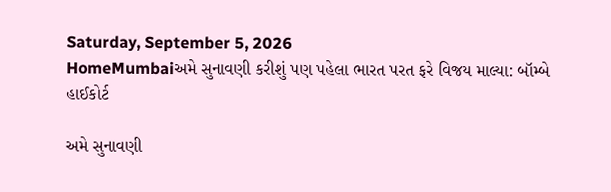Saturday, September 5, 2026
HomeMumbaiઅમે સુનાવણી કરીશું પણ પહેલા ભારત પરત ફરે વિજય માલ્યા: બૉમ્બે હાઈકોર્ટ

અમે સુનાવણી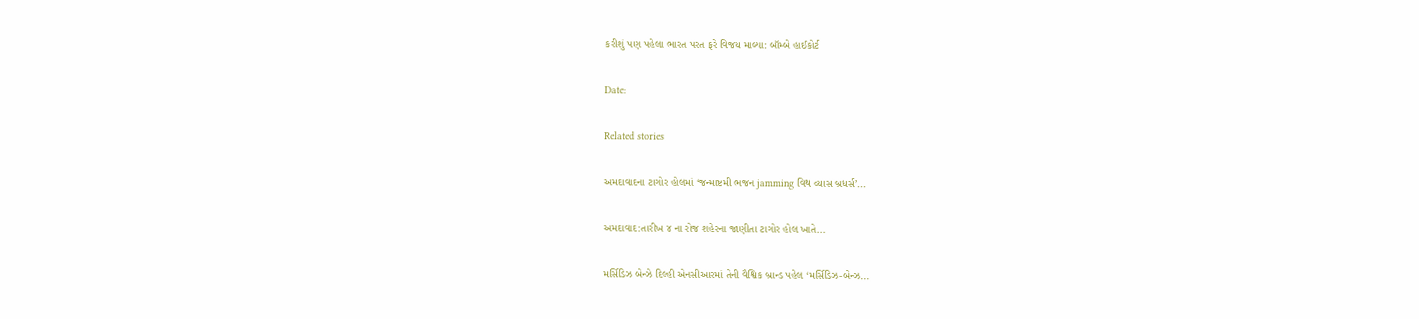કરીશું પણ પહેલા ભારત પરત ફરે વિજય માલ્યા: બૉમ્બે હાઈકોર્ટ

Date:

Related stories

અમદાવાદના ટાગોર હોલમાં ‘જન્માષ્ટમી ભજન jamming વિથ વ્યાસ બ્રધર્સ’...

અમદાવાદ:તારીખ ૪ ના રોજ શહેરના જાણીતા ટાગોર હોલ ખાતે...

મર્સિડિઝ બેન્ઝે દિલ્હી એનસીઆરમાં તેની વૈશ્વિક બ્રાન્ડ પહેલ ‘મર્સિડિઝ-બેન્ઝ...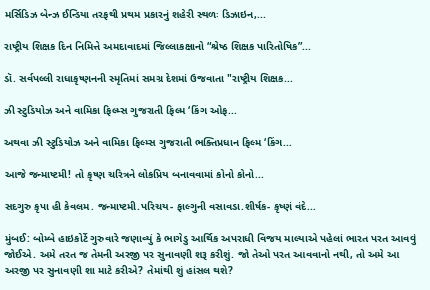મર્સિડિઝ બેન્ઝ ઈન્ડિયા તરફથી પ્રથમ પ્રકારનું શહેરી સ્થળઃ ડિઝાઇન,...

રાષ્ટ્રીય શિક્ષક દિન નિમિત્તે અમદાવાદમાં જિલ્લાકક્ષાનો “શ્રેષ્ઠ શિક્ષક પારિતોષિક”...

ડૉ. સર્વપલ્લી રાધાકૃષ્ણનની સ્મૃતિમાં સમગ્ર દેશમાં ઉજવાતા "રાષ્ટ્રીય શિક્ષક...

ઝી સ્ટુડિયોઝ અને વામિકા ફિલ્મ્સ ગુજરાતી ફિલ્મ ‘કિંગ ઓફ...

અથવા ઝી સ્ટુડિયોઝ અને વામિકા ફિલ્મ્સ ગુજરાતી ભક્તિપ્રધાન ફિલ્મ ‘કિંગ...

આજે જન્માષ્ટમી! તો કૃષ્ણ ચરિત્રને લોકપ્રિય બનાવવામાં કોનો કોનો...

સદગુરુ કૃપા હી કેવલમ. જન્માષ્ટમી.પરિચય- ફાલ્ગુની વસાવડા.શીર્ષક- કૃષ્ણં વંદે...

મુંબઈ: બોમ્બે હાઇકોર્ટે ગુરુવારે જણાવ્યું કે ભાગેડુ આર્થિક અપરાધી વિજય માલ્યાએ પહેલાં ભારત પરત આવવું જોઈએ. અમે તરત જ તેમની અરજી પર સુનાવણી શરૂ કરીશું. જો તેઓ પરત આવવાનો નથી, તો અમે આ અરજી પર સુનાવણી શા માટે કરીએ? તેમાંથી શું હાંસલ થશે?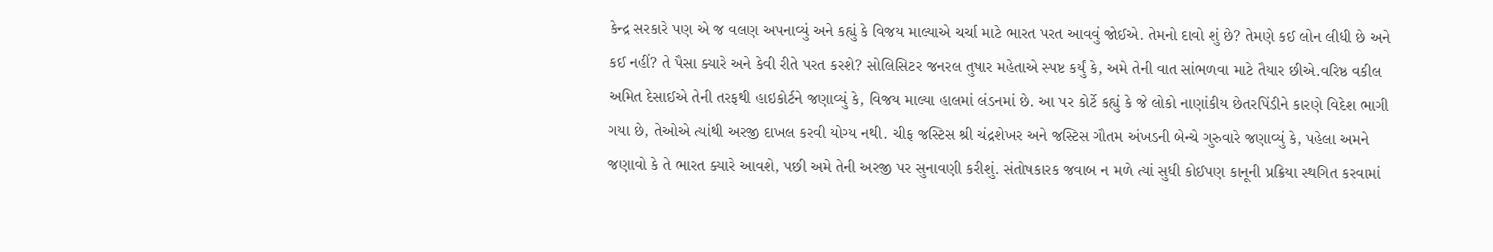કેન્દ્ર સરકારે પણ એ જ વલણ અપનાવ્યું અને કહ્યું કે વિજય માલ્યાએ ચર્ચા માટે ભારત પરત આવવું જોઈએ. તેમનો દાવો શું છે? તેમણે કઈ લોન લીધી છે અને કઈ નહીં? તે પૈસા ક્યારે અને કેવી રીતે પરત કરશે? સોલિસિટર જનરલ તુષાર મહેતાએ સ્પષ્ટ કર્યું કે, અમે તેની વાત સાંભળવા માટે તૈયાર છીએ.વરિષ્ઠ વકીલ અમિત દેસાઈએ તેની તરફથી હાઇકોર્ટને જણાવ્યું કે, વિજય માલ્યા હાલમાં લંડનમાં છે. આ પર કોર્ટે કહ્યું કે જે લોકો નાણાંકીય છેતરપિંડીને કારણે વિદેશ ભાગી ગયા છે, તેઓએ ત્યાંથી અરજી દાખલ કરવી યોગ્ય નથી. ચીફ જસ્ટિસ શ્રી ચંદ્રશેખર અને જસ્ટિસ ગૌતમ અંખડની બેન્ચે ગુરુવારે જણાવ્યું કે, પહેલા અમને જણાવો કે તે ભારત ક્યારે આવશે, પછી અમે તેની અરજી પર સુનાવણી કરીશું. સંતોષકારક જવાબ ન મળે ત્યાં સુધી કોઈપણ કાનૂની પ્રક્રિયા સ્થગિત કરવામાં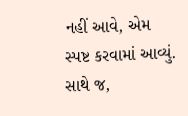નહીં આવે, એમ સ્પષ્ટ કરવામાં આવ્યું. સાથે જ,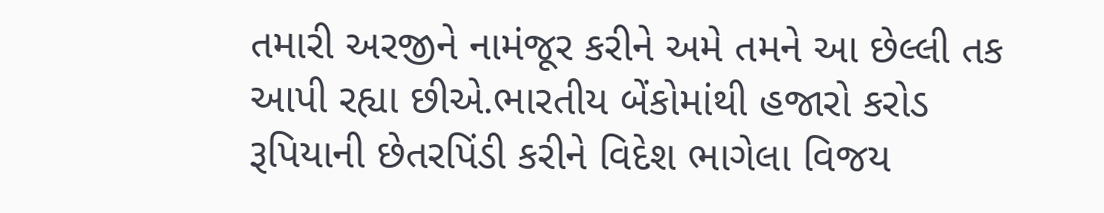તમારી અરજીને નામંજૂર કરીને અમે તમને આ છેલ્લી તક આપી રહ્યા છીએ.ભારતીય બેંકોમાંથી હજારો કરોડ રૂપિયાની છેતરપિંડી કરીને વિદેશ ભાગેલા વિજય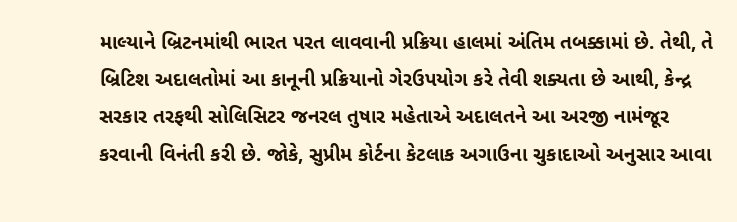માલ્યાને બ્રિટનમાંથી ભારત પરત લાવવાની પ્રક્રિયા હાલમાં અંતિમ તબક્કામાં છે. તેથી, તે બ્રિટિશ અદાલતોમાં આ કાનૂની પ્રક્રિયાનો ગેરઉપયોગ કરે તેવી શક્યતા છે આથી, કેન્દ્ર સરકાર તરફથી સોલિસિટર જનરલ તુષાર મહેતાએ અદાલતને આ અરજી નામંજૂર કરવાની વિનંતી કરી છે. જોકે, સુપ્રીમ કોર્ટના કેટલાક અગાઉના ચુકાદાઓ અનુસાર આવા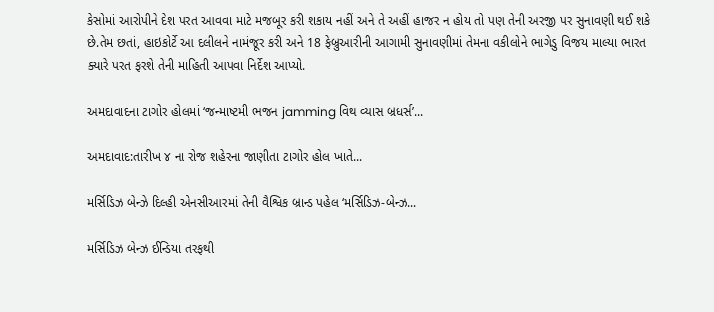કેસોમાં આરોપીને દેશ પરત આવવા માટે મજબૂર કરી શકાય નહીં અને તે અહીં હાજર ન હોય તો પણ તેની અરજી પર સુનાવણી થઈ શકે છે.તેમ છતાં, હાઇકોર્ટે આ દલીલને નામંજૂર કરી અને 18 ફેબ્રુઆરીની આગામી સુનાવણીમાં તેમના વકીલોને ભાગેડુ વિજય માલ્યા ભારત ક્યારે પરત ફરશે તેની માહિતી આપવા નિર્દેશ આપ્યો.

અમદાવાદના ટાગોર હોલમાં ‘જન્માષ્ટમી ભજન jamming વિથ વ્યાસ બ્રધર્સ’...

અમદાવાદ:તારીખ ૪ ના રોજ શહેરના જાણીતા ટાગોર હોલ ખાતે...

મર્સિડિઝ બેન્ઝે દિલ્હી એનસીઆરમાં તેની વૈશ્વિક બ્રાન્ડ પહેલ ‘મર્સિડિઝ-બેન્ઝ...

મર્સિડિઝ બેન્ઝ ઈન્ડિયા તરફથી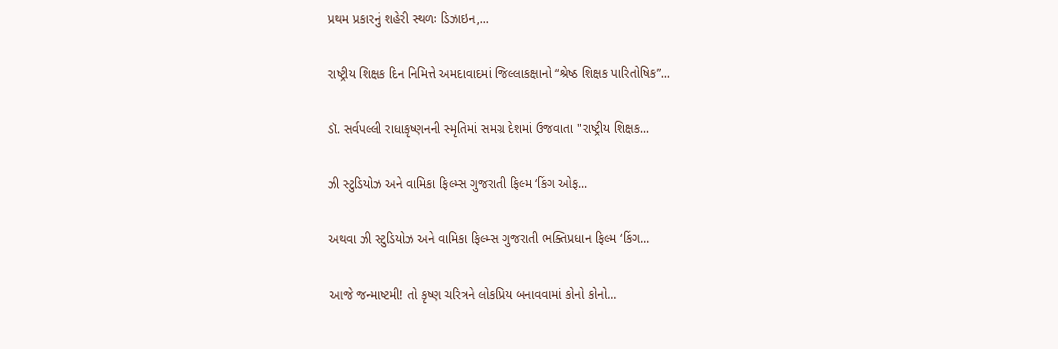પ્રથમ પ્રકારનું શહેરી સ્થળઃ ડિઝાઇન,...

રાષ્ટ્રીય શિક્ષક દિન નિમિત્તે અમદાવાદમાં જિલ્લાકક્ષાનો “શ્રેષ્ઠ શિક્ષક પારિતોષિક”...

ડૉ. સર્વપલ્લી રાધાકૃષ્ણનની સ્મૃતિમાં સમગ્ર દેશમાં ઉજવાતા "રાષ્ટ્રીય શિક્ષક...

ઝી સ્ટુડિયોઝ અને વામિકા ફિલ્મ્સ ગુજરાતી ફિલ્મ ‘કિંગ ઓફ...

અથવા ઝી સ્ટુડિયોઝ અને વામિકા ફિલ્મ્સ ગુજરાતી ભક્તિપ્રધાન ફિલ્મ ‘કિંગ...

આજે જન્માષ્ટમી! તો કૃષ્ણ ચરિત્રને લોકપ્રિય બનાવવામાં કોનો કોનો...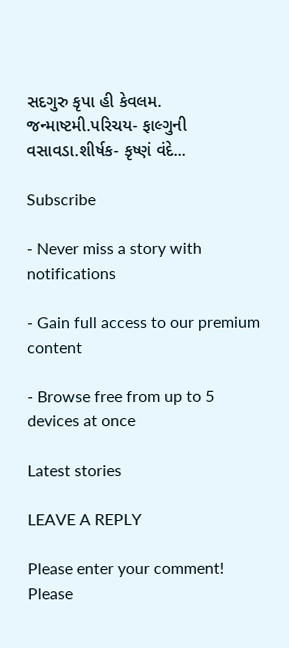સદગુરુ કૃપા હી કેવલમ. જન્માષ્ટમી.પરિચય- ફાલ્ગુની વસાવડા.શીર્ષક- કૃષ્ણં વંદે...

Subscribe

- Never miss a story with notifications

- Gain full access to our premium content

- Browse free from up to 5 devices at once

Latest stories

LEAVE A REPLY

Please enter your comment!
Please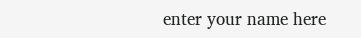enter your name here